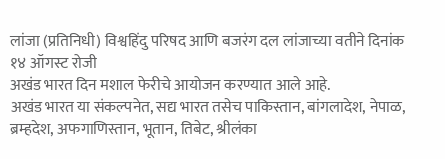लांजा (प्रतिनिधी) विश्वहिंदु परिषद आणि बजरंग दल लांजाच्या वतीने दिनांक १४ ऑगस्ट रोजी
अखंड भारत दिन मशाल फेरीचे आयोजन करण्यात आले आहे.
अखंड भारत या संकल्पनेत, सद्य भारत तसेच पाकिस्तान, बांगलादेश, नेपाळ, ब्रम्हदेश, अफगाणिस्तान, भूतान, तिबेट, श्रीलंका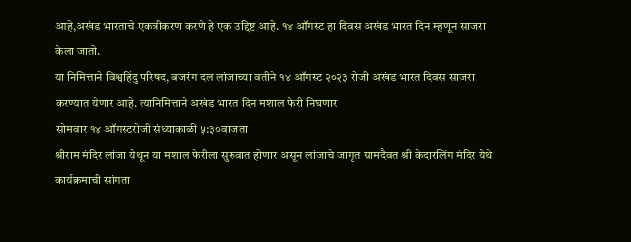आहे,अखंड भारताचे एकत्रीकरण करणे हे एक उद्दिष्ट आहे. १४ ऑगस्ट हा दिवस अखंड भारत दिन म्हणून साजरा केला जातो.
या निमित्ताने विश्वहिंदु परिषद, बजरंग दल लांजाच्या वतीने १४ ऑगस्ट २०२३ रोजी अखंड भारत दिवस साजरा करण्यात येणार आहे. त्यानिमित्ताने अखंड भारत दिन मशाल फेरी निघणार
सोमवार १४ ऑगस्टरोजी संध्याकाळी ५:३०वाजता
श्रीराम मंदिर लांजा येथून या मशाल फेरीला सुरुवात होणार असून लांजाचे जागृत ग्रामदैवत श्री केदारलिंग मंदिर येथे कार्यक्रमाची सांगता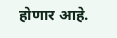होणार आहे.